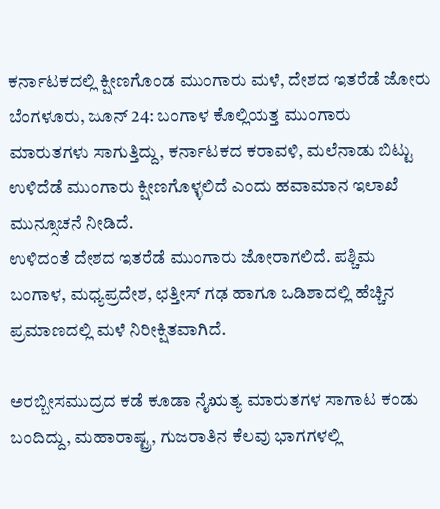ಕರ್ನಾಟಕದಲ್ಲಿ ಕ್ಷೀಣಗೊಂಡ ಮುಂಗಾರು ಮಳೆ, ದೇಶದ ಇತರೆಡೆ ಜೋರು
ಬೆಂಗಳೂರು, ಜೂನ್ 24: ಬಂಗಾಳ ಕೊಲ್ಲಿಯತ್ತ ಮುಂಗಾರು ಮಾರುತಗಳು ಸಾಗುತ್ತಿದ್ದು, ಕರ್ನಾಟಕದ ಕರಾವಳಿ, ಮಲೆನಾಡು ಬಿಟ್ಟು ಉಳಿದೆಡೆ ಮುಂಗಾರು ಕ್ಷೀಣಗೊಳ್ಳಲಿದೆ ಎಂದು ಹವಾಮಾನ ಇಲಾಖೆ ಮುನ್ಸೂಚನೆ ನೀಡಿದೆ.
ಉಳಿದಂತೆ ದೇಶದ ಇತರೆಡೆ ಮುಂಗಾರು ಜೋರಾಗಲಿದೆ. ಪಶ್ಚಿಮ ಬಂಗಾಳ, ಮಧ್ಯಪ್ರದೇಶ, ಛತ್ತೀಸ್ ಗಢ ಹಾಗೂ ಒಡಿಶಾದಲ್ಲಿ ಹೆಚ್ಚಿನ ಪ್ರಮಾಣದಲ್ಲಿ ಮಳೆ ನಿರೀಕ್ಷಿತವಾಗಿದೆ.

ಅರಬ್ಬೀಸಮುದ್ರದ ಕಡೆ ಕೂಡಾ ನೈಋತ್ಯ ಮಾರುತಗಳ ಸಾಗಾಟ ಕಂಡು ಬಂದಿದ್ದು, ಮಹಾರಾಷ್ಟ್ರ, ಗುಜರಾತಿನ ಕೆಲವು ಭಾಗಗಳಲ್ಲಿ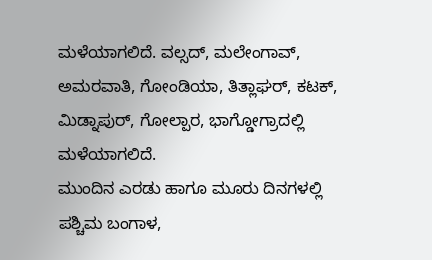ಮಳೆಯಾಗಲಿದೆ. ವಲ್ಸದ್, ಮಲೇಂಗಾವ್, ಅಮರವಾತಿ, ಗೋಂಡಿಯಾ, ತಿತ್ಲಾಘರ್, ಕಟಕ್, ಮಿಡ್ನಾಪುರ್, ಗೋಲ್ಪಾರ, ಭಾಗ್ಡೋಗ್ರಾದಲ್ಲಿ ಮಳೆಯಾಗಲಿದೆ.
ಮುಂದಿನ ಎರಡು ಹಾಗೂ ಮೂರು ದಿನಗಳಲ್ಲಿ ಪಶ್ಚಿಮ ಬಂಗಾಳ,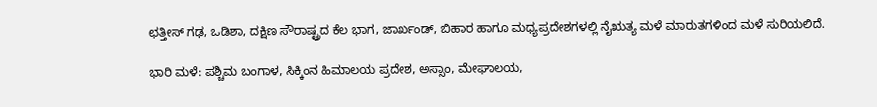ಛತ್ತೀಸ್ ಗಢ, ಒಡಿಶಾ, ದಕ್ಷಿಣ ಸೌರಾಷ್ಟ್ರದ ಕೆಲ ಭಾಗ, ಜಾರ್ಖಂಡ್, ಬಿಹಾರ ಹಾಗೂ ಮಧ್ಯಪ್ರದೇಶಗಳಲ್ಲಿ ನೈಋತ್ಯ ಮಳೆ ಮಾರುತಗಳಿಂದ ಮಳೆ ಸುರಿಯಲಿದೆ.

ಭಾರಿ ಮಳೆ: ಪಶ್ಚಿಮ ಬಂಗಾಳ, ಸಿಕ್ಕಿಂನ ಹಿಮಾಲಯ ಪ್ರದೇಶ, ಅಸ್ಸಾಂ, ಮೇಘಾಲಯ,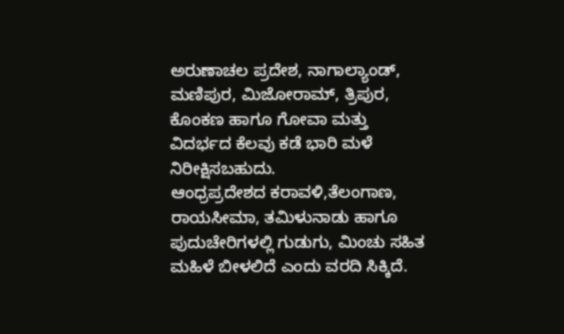ಅರುಣಾಚಲ ಪ್ರದೇಶ, ನಾಗಾಲ್ಯಾಂಡ್, ಮಣಿಪುರ, ಮಿಜೋರಾಮ್, ತ್ರಿಪುರ, ಕೊಂಕಣ ಹಾಗೂ ಗೋವಾ ಮತ್ತು ವಿದರ್ಭದ ಕೆಲವು ಕಡೆ ಭಾರಿ ಮಳೆ ನಿರೀಕ್ಷಿಸಬಹುದು.
ಆಂಧ್ರಪ್ರದೇಶದ ಕರಾವಳಿ,ತೆಲಂಗಾಣ, ರಾಯಸೀಮಾ, ತಮಿಳುನಾಡು ಹಾಗೂ ಪುದುಚೇರಿಗಳಲ್ಲಿ ಗುಡುಗು, ಮಿಂಚು ಸಹಿತ ಮಹಿಳೆ ಬೀಳಲಿದೆ ಎಂದು ವರದಿ ಸಿಕ್ಕಿದೆ.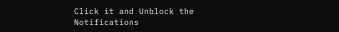Click it and Unblock the Notifications